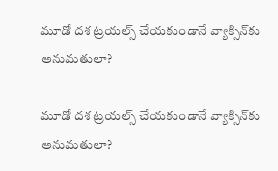మూడో దశ ట్రయల్స్ చేయకుండానే వ్యాక్సిన్‌‌కు అనుమతులా?

మూడో దశ ట్రయల్స్ చేయకుండానే వ్యాక్సిన్‌‌కు అనుమతులా?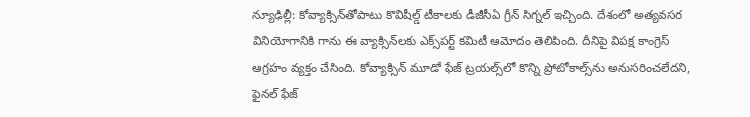న్యూఢిల్లీ: కోవ్యాక్సిన్‌‌తోపాటు కొవిషీల్డ్ టీకాలకు డీజీసీఏ గ్రీన్ సిగ్నల్ ఇచ్చింది. దేశంలో అత్యవసర వినియోగానికి గాను ఈ వ్యాక్సిన్‌‌లకు ఎక్స్‌‌పర్ట్ కమిటీ ఆమోదం తెలిపింది. దీనిపై విపక్ష కాంగ్రెస్ ఆగ్రహం వ్యక్తం చేసింది. కోవ్యాక్సిన్ మూడో ఫేజ్ ట్రయల్స్‌‌లో కొన్ని ప్రోటోకాల్స్‌‌ను అనుసరించలేదని, ఫైనల్ ఫేజ్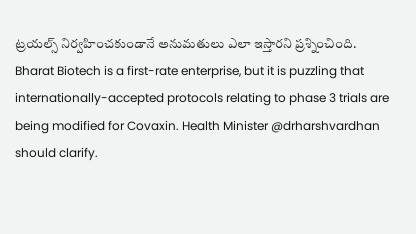ట్రయల్స్ నిర్వహించకుండానే అనుమతులు ఎలా ఇస్తారని ప్రశ్నించింది.  Bharat Biotech is a first-rate enterprise, but it is puzzling that internationally-accepted protocols relating to phase 3 trials are being modified for Covaxin. Health Minister @drharshvardhan should clarify.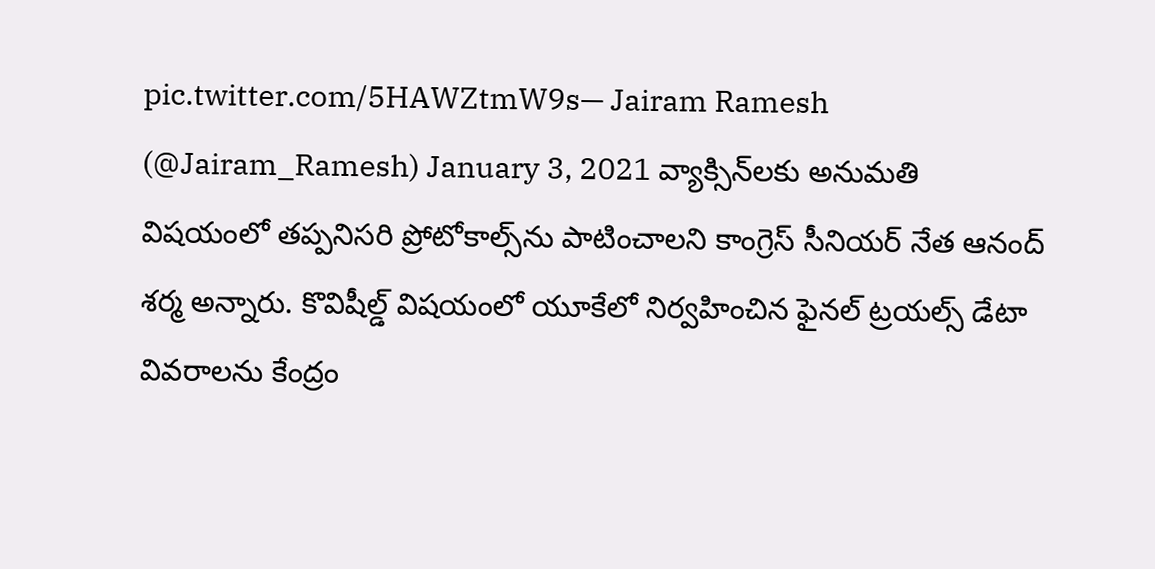pic.twitter.com/5HAWZtmW9s— Jairam Ramesh (@Jairam_Ramesh) January 3, 2021 వ్యాక్సిన్‌‌లకు అనుమతి విషయంలో తప్పనిసరి ప్రోటోకాల్స్‌‌ను పాటించాలని కాంగ్రెస్ సీనియర్ నేత ఆనంద్ శర్మ అన్నారు. కొవిషీల్డ్ విషయంలో యూకేలో నిర్వహించిన ఫైనల్ ట్రయల్స్ డేటా వివరాలను కేంద్రం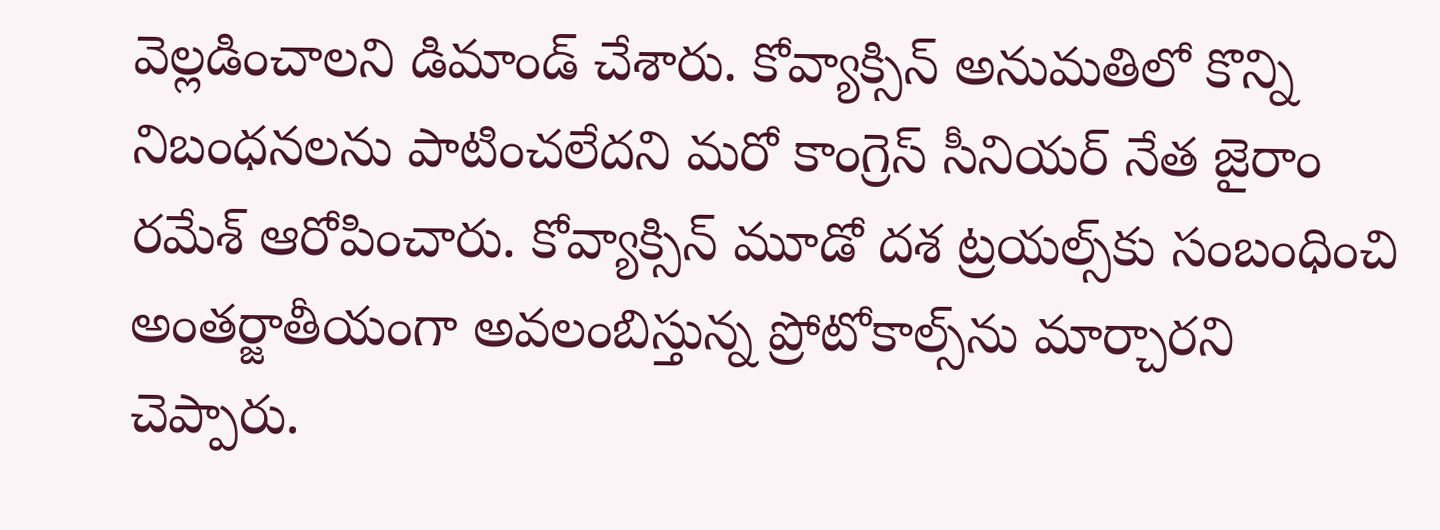వెల్లడించాలని డిమాండ్ చేశారు. కోవ్యాక్సిన్ అనుమతిలో కొన్ని నిబంధనలను పాటించలేదని మరో కాంగ్రెస్ సీనియర్ నేత జైరాం రమేశ్ ఆరోపించారు. కోవ్యాక్సిన్ మూడో దశ ట్రయల్స్‌‌‌‌కు సంబంధించి అంతర్జాతీయంగా అవలంబిస్తున్న ప్రోటోకాల్స్‌‌ను మార్చారని చెప్పారు.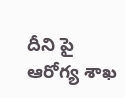దీని పై ఆరోగ్య శాఖ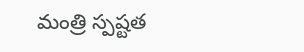మంత్రి స్పష్టత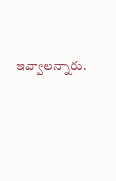ఇవ్వాలన్నారు.